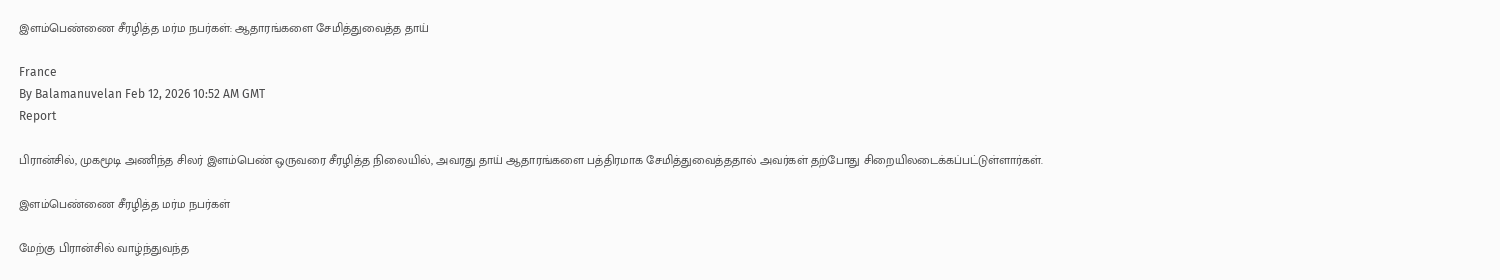இளம்பெண்ணை சீரழித்த மர்ம நபர்கள்: ஆதாரங்களை சேமித்துவைத்த தாய்

France
By Balamanuvelan Feb 12, 2026 10:52 AM GMT
Report

பிரான்சில், முகமூடி அணிந்த சிலர் இளம்பெண் ஒருவரை சீரழித்த நிலையில், அவரது தாய் ஆதாரங்களை பத்திரமாக சேமித்துவைத்ததால் அவர்கள் தற்போது சிறையிலடைக்கப்பட்டுள்ளார்கள்.

இளம்பெண்ணை சீரழித்த மர்ம நபர்கள்

மேற்கு பிரான்சில் வாழ்ந்துவந்த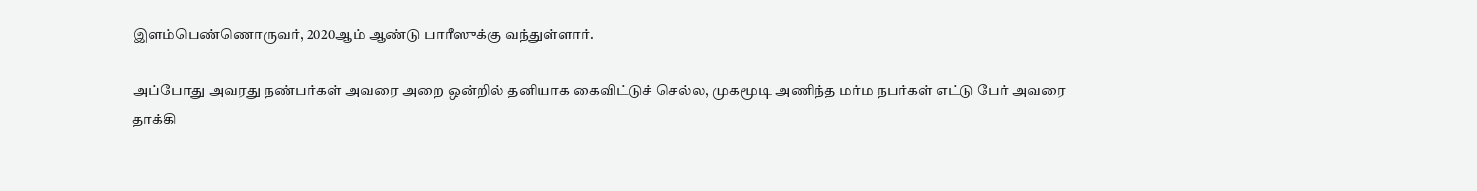இளம்பெண்ணொருவர், 2020ஆம் ஆண்டு பாரீஸுக்கு வந்துள்ளார்.

அப்போது அவரது நண்பர்கள் அவரை அறை ஒன்றில் தனியாக கைவிட்டுச் செல்ல, முகமூடி அணிந்த மர்ம நபர்கள் எட்டு பேர் அவரை தாக்கி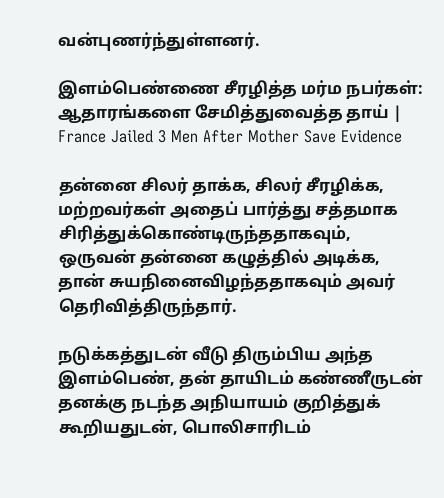வன்புணர்ந்துள்ளனர்.

இளம்பெண்ணை சீரழித்த மர்ம நபர்கள்: ஆதாரங்களை சேமித்துவைத்த தாய் | France Jailed 3 Men After Mother Save Evidence

தன்னை சிலர் தாக்க, சிலர் சீரழிக்க, மற்றவர்கள் அதைப் பார்த்து சத்தமாக சிரித்துக்கொண்டிருந்ததாகவும், ஒருவன் தன்னை கழுத்தில் அடிக்க, தான் சுயநினைவிழந்ததாகவும் அவர் தெரிவித்திருந்தார்.

நடுக்கத்துடன் வீடு திரும்பிய அந்த இளம்பெண், தன் தாயிடம் கண்ணீருடன் தனக்கு நடந்த அநியாயம் குறித்துக் கூறியதுடன், பொலிசாரிடம்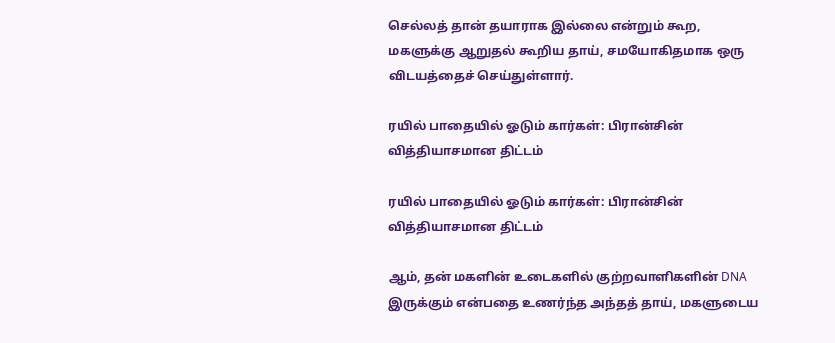செல்லத் தான் தயாராக இல்லை என்றும் கூற, மகளுக்கு ஆறுதல் கூறிய தாய், சமயோகிதமாக ஒரு விடயத்தைச் செய்துள்ளார்.

ரயில் பாதையில் ஓடும் கார்கள்: பிரான்சின் வித்தியாசமான திட்டம்

ரயில் பாதையில் ஓடும் கார்கள்: பிரான்சின் வித்தியாசமான திட்டம்

ஆம், தன் மகளின் உடைகளில் குற்றவாளிகளின் DNA இருக்கும் என்பதை உணர்ந்த அந்தத் தாய், மகளுடைய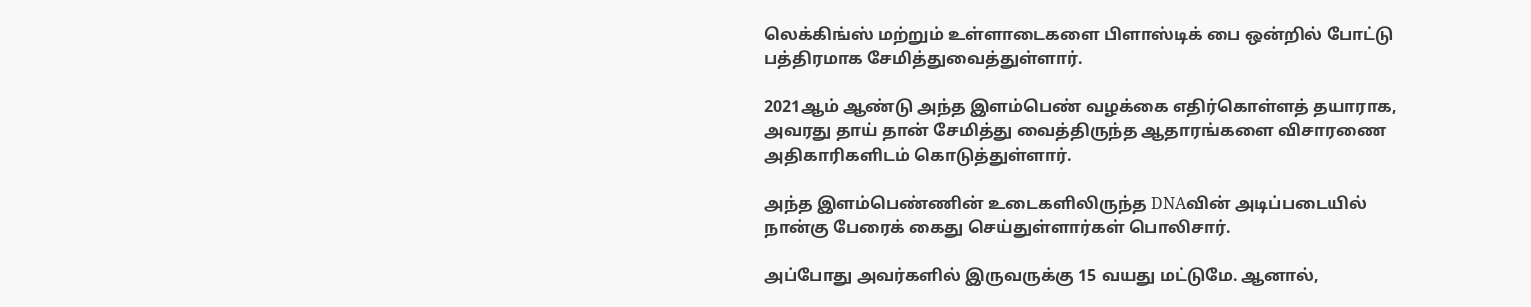லெக்கிங்ஸ் மற்றும் உள்ளாடைகளை பிளாஸ்டிக் பை ஒன்றில் போட்டு பத்திரமாக சேமித்துவைத்துள்ளார்.

2021ஆம் ஆண்டு அந்த இளம்பெண் வழக்கை எதிர்கொள்ளத் தயாராக, அவரது தாய் தான் சேமித்து வைத்திருந்த ஆதாரங்களை விசாரணை அதிகாரிகளிடம் கொடுத்துள்ளார்.

அந்த இளம்பெண்ணின் உடைகளிலிருந்த DNAவின் அடிப்படையில் நான்கு பேரைக் கைது செய்துள்ளார்கள் பொலிசார்.

அப்போது அவர்களில் இருவருக்கு 15 வயது மட்டுமே. ஆனால்,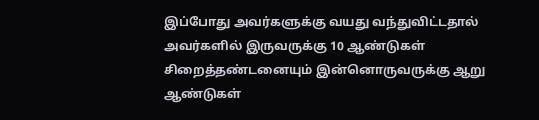இப்போது அவர்களுக்கு வயது வந்துவிட்டதால் அவர்களில் இருவருக்கு 10 ஆண்டுகள் சிறைத்தண்டனையும் இன்னொருவருக்கு ஆறு ஆண்டுகள்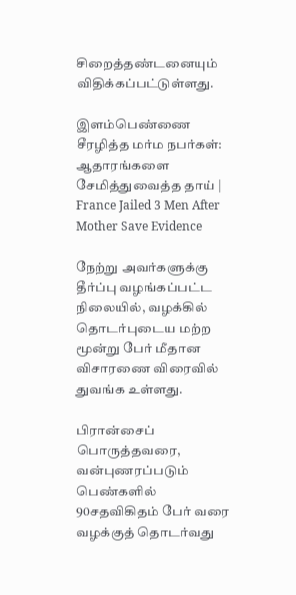சிறைத்தண்டனையும் விதிக்கப்பட்டுள்ளது.

இளம்பெண்ணை சீரழித்த மர்ம நபர்கள்: ஆதாரங்களை சேமித்துவைத்த தாய் | France Jailed 3 Men After Mother Save Evidence

நேற்று அவர்களுக்கு தீர்ப்பு வழங்கப்பட்ட நிலையில், வழக்கில் தொடர்புடைய மற்ற மூன்று பேர் மீதான விசாரணை விரைவில் துவங்க உள்ளது.

பிரான்சைப் பொருத்தவரை, வன்புணரப்படும் பெண்களில் 90சதவிகிதம் பேர் வரை வழக்குத் தொடர்வது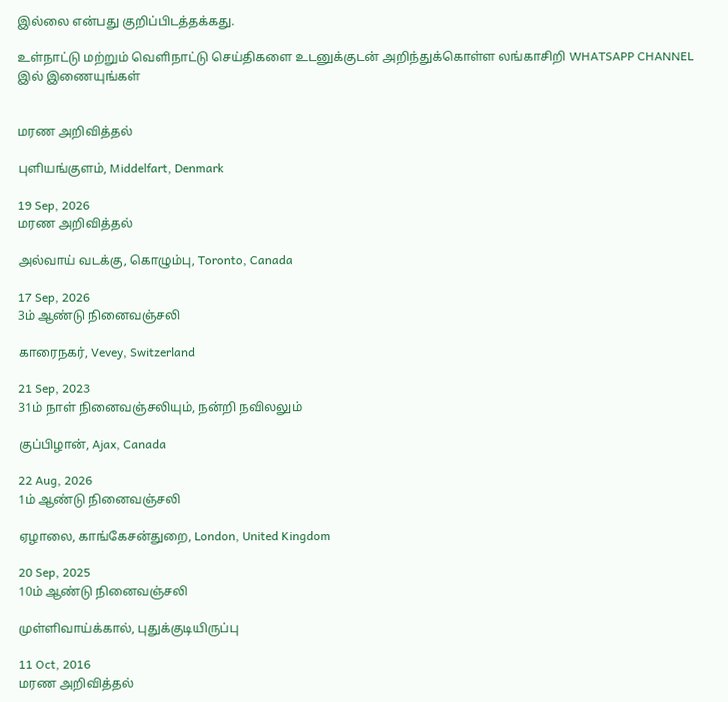இல்லை என்பது குறிப்பிடத்தக்கது.

உள்நாட்டு மற்றும் வெளிநாட்டு செய்திகளை உடனுக்குடன் அறிந்துக்கொள்ள லங்காசிறி WHATSAPP CHANNEL இல் இணையுங்கள்


மரண அறிவித்தல்

புளியங்குளம், Middelfart, Denmark

19 Sep, 2026
மரண அறிவித்தல்

அல்வாய் வடக்கு, கொழும்பு, Toronto, Canada

17 Sep, 2026
3ம் ஆண்டு நினைவஞ்சலி

காரைநகர், Vevey, Switzerland

21 Sep, 2023
31ம் நாள் நினைவஞ்சலியும், நன்றி நவிலலும்

குப்பிழான், Ajax, Canada

22 Aug, 2026
1ம் ஆண்டு நினைவஞ்சலி

ஏழாலை, காங்கேசன்துறை, London, United Kingdom

20 Sep, 2025
10ம் ஆண்டு நினைவஞ்சலி

முள்ளிவாய்க்கால், புதுக்குடியிருப்பு

11 Oct, 2016
மரண அறிவித்தல்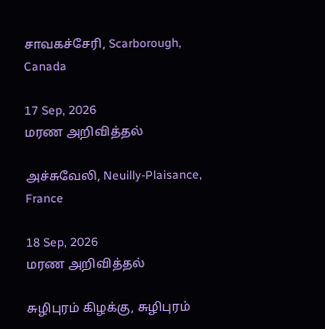சாவகச்சேரி, Scarborough, Canada

17 Sep, 2026
மரண அறிவித்தல்

அச்சுவேலி, Neuilly-Plaisance, France

18 Sep, 2026
மரண அறிவித்தல்

சுழிபுரம் கிழக்கு, சுழிபுரம்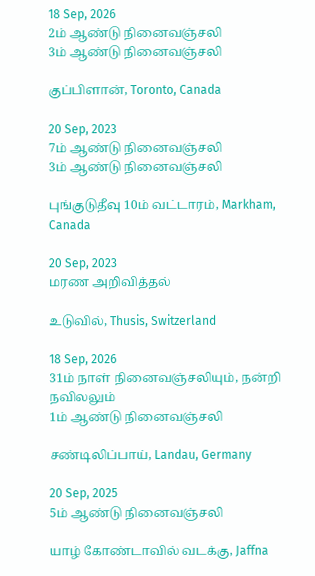18 Sep, 2026
2ம் ஆண்டு நினைவஞ்சலி
3ம் ஆண்டு நினைவஞ்சலி

குப்பிளான், Toronto, Canada

20 Sep, 2023
7ம் ஆண்டு நினைவஞ்சலி
3ம் ஆண்டு நினைவஞ்சலி

புங்குடுதீவு 10ம் வட்டாரம், Markham, Canada

20 Sep, 2023
மரண அறிவித்தல்

உடுவில், Thusis, Switzerland

18 Sep, 2026
31ம் நாள் நினைவஞ்சலியும், நன்றி நவிலலும்
1ம் ஆண்டு நினைவஞ்சலி

சண்டிலிப்பாய், Landau, Germany

20 Sep, 2025
5ம் ஆண்டு நினைவஞ்சலி

யாழ் கோண்டாவில் வடக்கு, Jaffna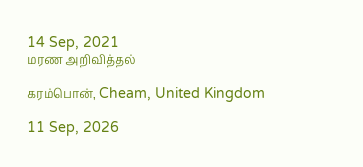14 Sep, 2021
மரண அறிவித்தல்

கரம்பொன், Cheam, United Kingdom

11 Sep, 2026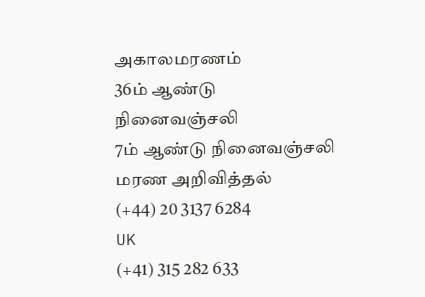அகாலமரணம்
36ம் ஆண்டு நினைவஞ்சலி
7ம் ஆண்டு நினைவஞ்சலி
மரண அறிவித்தல்
(+44) 20 3137 6284
UK
(+41) 315 282 633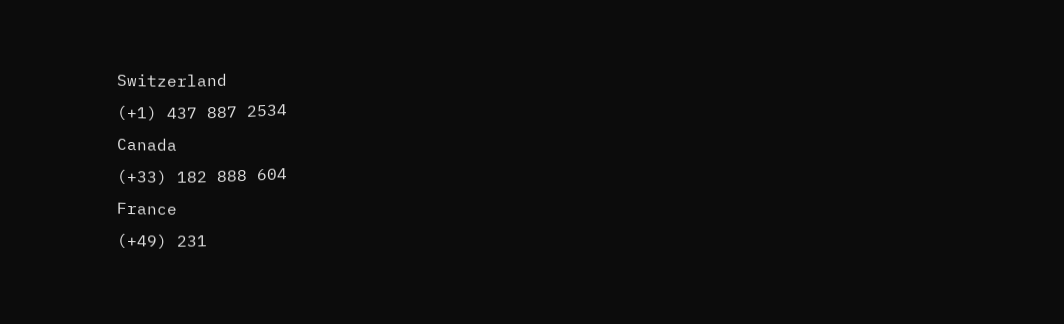Switzerland
(+1) 437 887 2534
Canada
(+33) 182 888 604
France
(+49) 231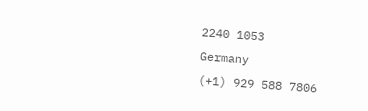2240 1053
Germany
(+1) 929 588 7806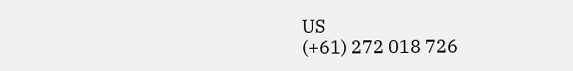US
(+61) 272 018 726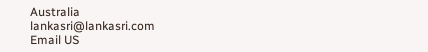Australia
lankasri@lankasri.com
Email US